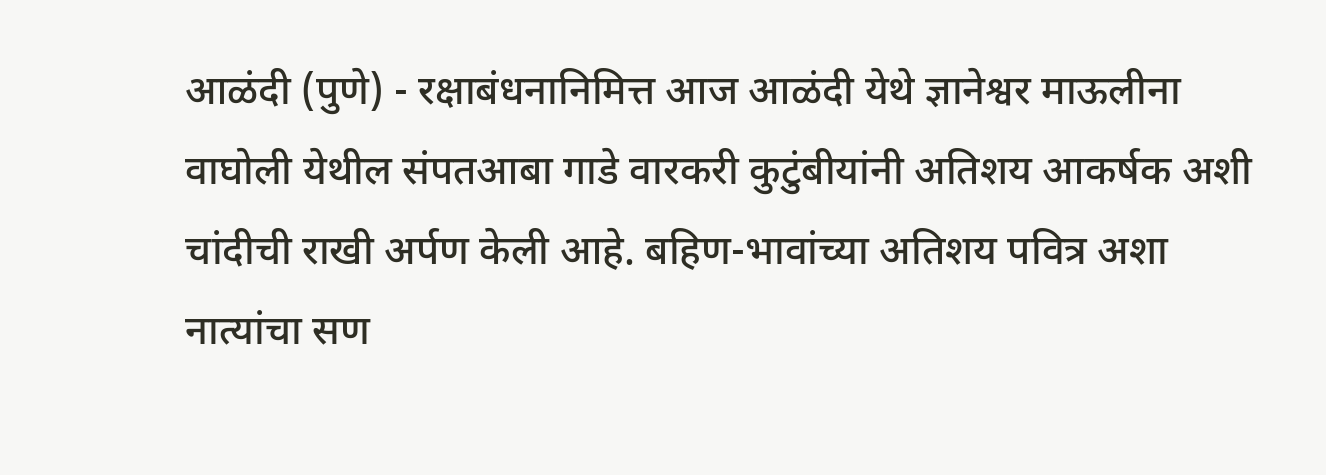आळंदी (पुणे) - रक्षाबंधनानिमित्त आज आळंदी येथे ज्ञानेश्वर माऊलीना वाघोली येथील संपतआबा गाडे वारकरी कुटुंबीयांनी अतिशय आकर्षक अशी चांदीची राखी अर्पण केली आहे. बहिण-भावांच्या अतिशय पवित्र अशा नात्यांचा सण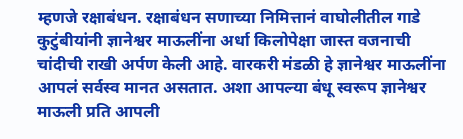म्हणजे रक्षाबंधन. रक्षाबंधन सणाच्या निमित्तानं वाघोलीतील गाडे कुटुंबीयांनी ज्ञानेश्वर माऊलींना अर्धा किलोपेक्षा जास्त वजनाची चांदीची राखी अर्पण केली आहे. वारकरी मंडळी हे ज्ञानेश्वर माऊलींना आपलं सर्वस्व मानत असतात. अशा आपल्या बंधू स्वरूप ज्ञानेश्वर माऊली प्रति आपली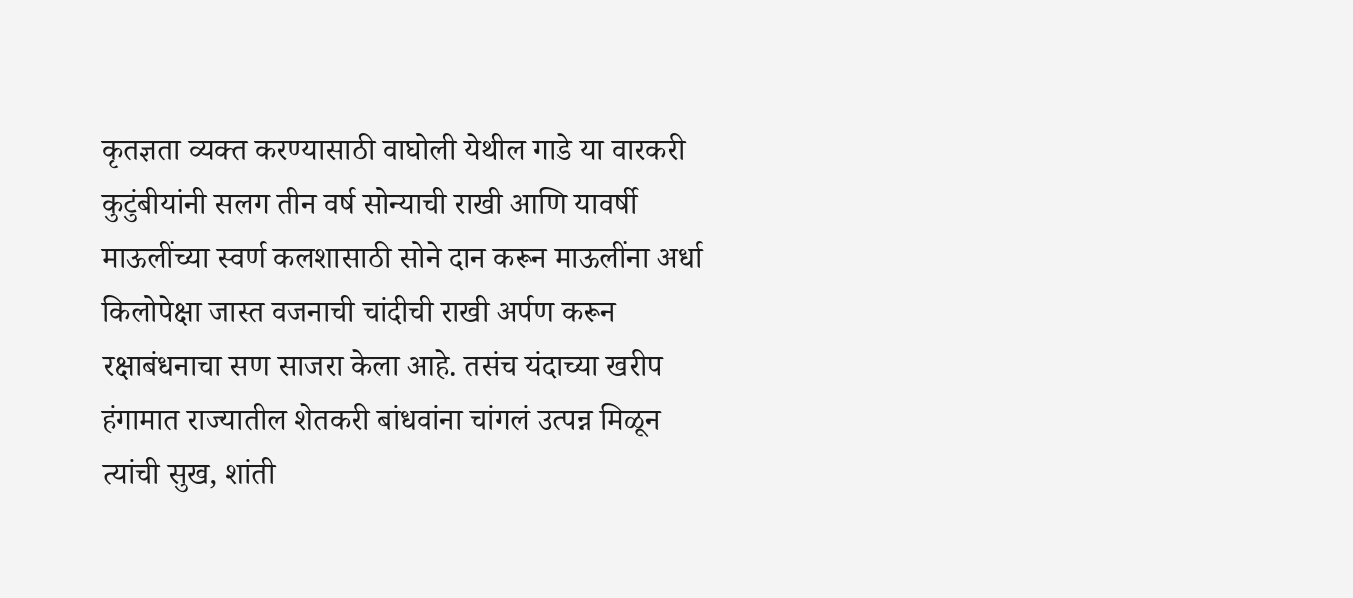कृतज्ञता व्यक्त करण्यासाठी वाघोली येथील गाडे या वारकरी कुटुंबीयांनी सलग तीन वर्ष सोन्याची राखी आणि यावर्षी माऊलींच्या स्वर्ण कलशासाठी सोने दान करून माऊलींना अर्धा किलोपेक्षा जास्त वजनाची चांदीची राखी अर्पण करून रक्षाबंधनाचा सण साजरा केला आहे. तसंच यंदाच्या खरीप हंगामात राज्यातील शेतकरी बांधवांना चांगलं उत्पन्न मिळून त्यांची सुख, शांती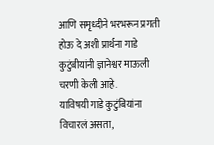आणि समृध्दीने भरभरून प्रगती होऊ दे अशी प्रार्थना गाडे कुटुंबीयांनी ज्ञानेश्वर माऊली चरणी केली आहे.
याविषयी गाडे कुटुंबियांना विचारलं असता,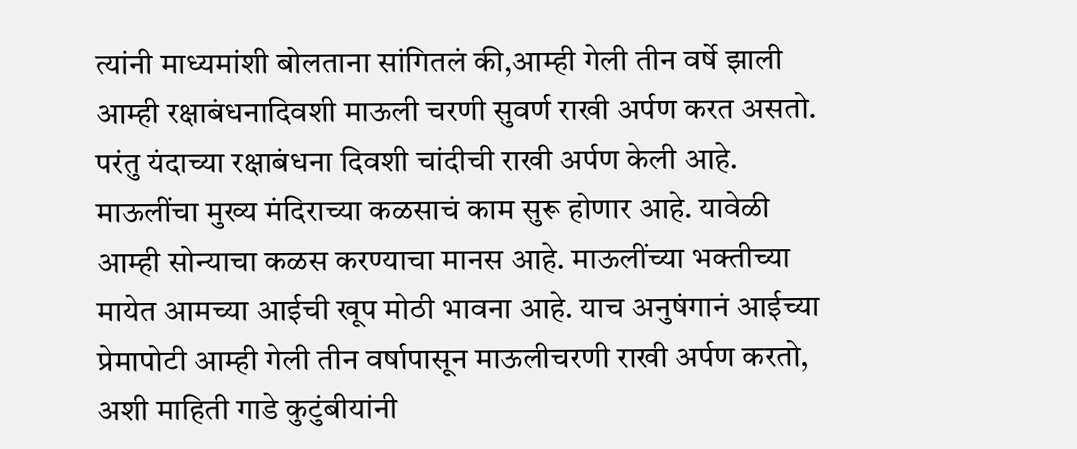त्यांनी माध्यमांशी बोलताना सांगितलं की,आम्ही गेली तीन वर्षे झाली आम्ही रक्षाबंधनादिवशी माऊली चरणी सुवर्ण राखी अर्पण करत असतो. परंतु यंदाच्या रक्षाबंधना दिवशी चांदीची राखी अर्पण केली आहे. माऊलींचा मुख्य मंदिराच्या कळसाचं काम सुरू होणार आहे. यावेळी आम्ही सोन्याचा कळस करण्याचा मानस आहे. माऊलींच्या भक्तीच्या मायेत आमच्या आईची खूप मोठी भावना आहे. याच अनुषंगानं आईच्या प्रेमापोटी आम्ही गेली तीन वर्षापासून माऊलीचरणी राखी अर्पण करतो, अशी माहिती गाडे कुटुंबीयांनी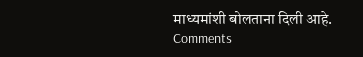माध्यमांशी बोलताना दिली आहे.
Comments